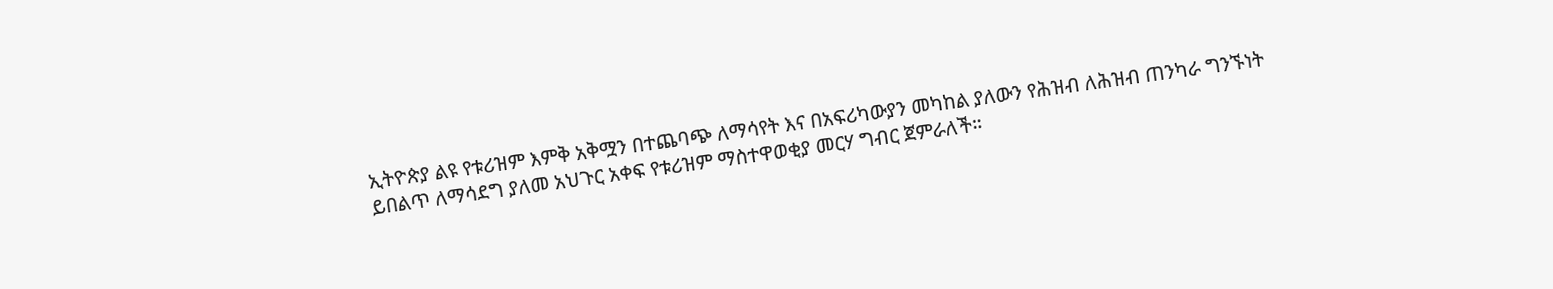ኢትዮጵያ ልዩ የቱሪዝም እምቅ አቅሟን በተጨባጭ ለማሳየት እና በአፍሪካውያን መካከል ያለውን የሕዝብ ለሕዝብ ጠንካራ ግንኙነት ይበልጥ ለማሳደግ ያለመ አህጉር አቀፍ የቱሪዝም ማስተዋወቂያ መርሃ ግብር ጀምራለች።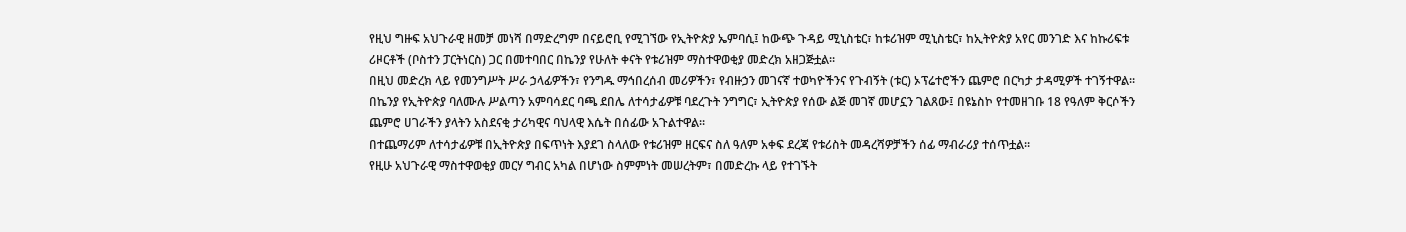የዚህ ግዙፍ አህጉራዊ ዘመቻ መነሻ በማድረግም በናይሮቢ የሚገኘው የኢትዮጵያ ኤምባሲ፤ ከውጭ ጉዳይ ሚኒስቴር፣ ከቱሪዝም ሚኒስቴር፣ ከኢትዮጵያ አየር መንገድ እና ከኩሪፍቱ ሪዞርቶች (ቦስተን ፓርትነርስ) ጋር በመተባበር በኬንያ የሁለት ቀናት የቱሪዝም ማስተዋወቂያ መድረክ አዘጋጅቷል።
በዚህ መድረክ ላይ የመንግሥት ሥራ ኃላፊዎችን፣ የንግዱ ማኅበረሰብ መሪዎችን፣ የብዙኃን መገናኛ ተወካዮችንና የጉብኝት (ቱር) ኦፕሬተሮችን ጨምሮ በርካታ ታዳሚዎች ተገኝተዋል።
በኬንያ የኢትዮጵያ ባለሙሉ ሥልጣን አምባሳደር ባጫ ደበሌ ለተሳታፊዎቹ ባደረጉት ንግግር፣ ኢትዮጵያ የሰው ልጅ መገኛ መሆኗን ገልጸው፤ በዩኔስኮ የተመዘገቡ 18 የዓለም ቅርሶችን ጨምሮ ሀገራችን ያላትን አስደናቂ ታሪካዊና ባህላዊ እሴት በሰፊው አጉልተዋል።
በተጨማሪም ለተሳታፊዎቹ በኢትዮጵያ በፍጥነት እያደገ ስላለው የቱሪዝም ዘርፍና ስለ ዓለም አቀፍ ደረጃ የቱሪስት መዳረሻዎቻችን ሰፊ ማብራሪያ ተሰጥቷል።
የዚሁ አህጉራዊ ማስተዋወቂያ መርሃ ግብር አካል በሆነው ስምምነት መሠረትም፣ በመድረኩ ላይ የተገኙት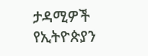ታዳሚዎች የኢትዮጵያን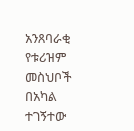አንጸባራቂ የቱሪዝም መስህቦች በአካል ተገኝተው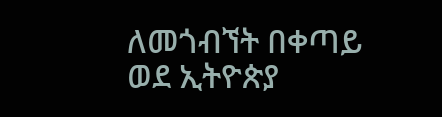ለመጎብኘት በቀጣይ ወደ ኢትዮጵያ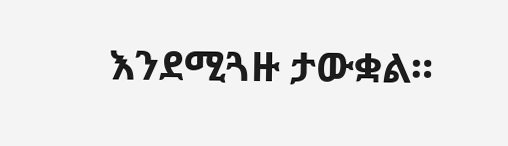እንደሚጓዙ ታውቋል።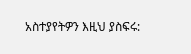አስተያየትዎን እዚህ ያስፍሩ: